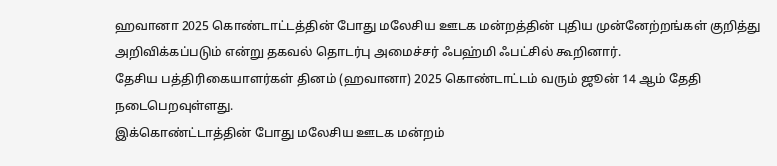ஹவானா 2025 கொண்டாட்டத்தின் போது மலேசிய ஊடக மன்றத்தின் புதிய முன்னேற்றங்கள் குறித்து அறிவிக்கப்படும் என்று தகவல் தொடர்பு அமைச்சர் ஃபஹ்மி ஃபட்சில் கூறினார்.
தேசிய பத்திரிகையாளர்கள் தினம் (ஹவானா) 2025 கொண்டாட்டம் வரும் ஜூன் 14 ஆம் தேதி நடைபெறவுள்ளது.
இக்கொண்ட்டாத்தின் போது மலேசிய ஊடக மன்றம்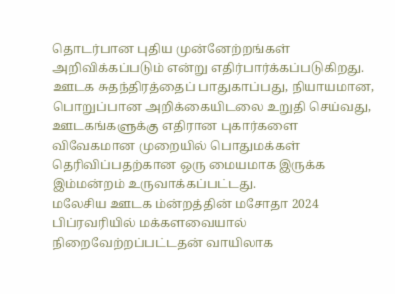தொடர்பான புதிய முன்னேற்றங்கள் அறிவிக்கப்படும் என்று எதிர்பார்க்கப்படுகிறது.
ஊடக சுதந்திரத்தைப் பாதுகாப்பது, நியாயமான, பொறுப்பான அறிக்கையிடலை உறுதி செய்வது, ஊடகங்களுக்கு எதிரான புகார்களை விவேகமான முறையில் பொதுமக்கள் தெரிவிப்பதற்கான ஒரு மையமாக இருக்க இம்மன்றம் உருவாக்கப்பட்டது.
மலேசிய ஊடக ம்ன்றத்தின் மசோதா 2024 பிப்ரவரியில் மக்களவையால் நிறைவேற்றப்பட்டதன் வாயிலாக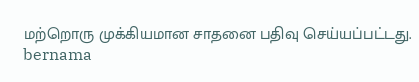மற்றொரு முக்கியமான சாதனை பதிவு செய்யப்பட்டது.
bernama